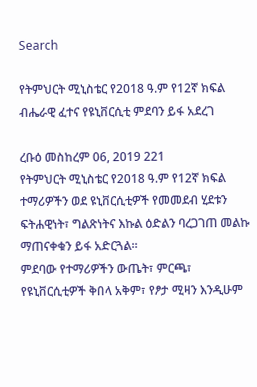Search

የትምህርት ሚኒስቴር የ2018 ዓ.ም የ12ኛ ክፍል ብሔራዊ ፈተና የዩኒቨርሲቲ ምደባን ይፋ አደረገ

ረቡዕ መስከረም 06, 2019 221
የትምህርት ሚኒስቴር የ2018 ዓ.ም የ12ኛ ክፍል ተማሪዎችን ወደ ዩኒቨርሲቲዎች የመመደብ ሂደቱን ፍትሐዊነት፣ ግልጽነትና እኩል ዕድልን ባረጋገጠ መልኩ ማጠናቀቁን ይፋ አድርጓል።
ምደባው የተማሪዎችን ውጤት፣ ምርጫ፣ የዩኒቨርሲቲዎች ቅበላ አቅም፣ የፆታ ሚዛን እንዲሁም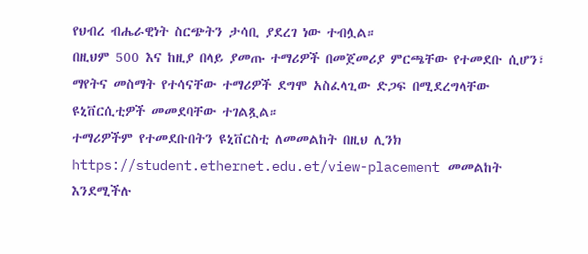የህብረ ብሔራዊነት ስርጭትን ታሳቢ ያደረገ ነው ተብሏል።
በዚህም 500 እና ከዚያ በላይ ያመጡ ተማሪዎች በመጀመሪያ ምርጫቸው የተመደቡ ሲሆን፣ ማየትና መስማት የተሳናቸው ተማሪዎች ደግሞ አስፈላጊው ድጋፍ በሚደረግላቸው ዩኒቨርሲቲዎች መመደባቸው ተገልጿል።
ተማሪዎችም የተመደቡበትን ዩኒቨርስቲ ለመመልከት በዚህ ሊንክ https://student.ethernet.edu.et/view-placement መመልከት እንደሚችሉ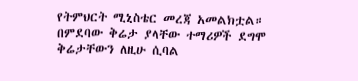የትምህርት ሚኒስቴር መረጃ አመልክቷል።
በምደባው ቅሬታ ያላቸው ተማሪዎች ደግሞ ቅሬታቸውን ለዚሁ ሲባል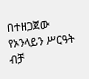በተዘጋጀው የኦንላይን ሥርዓት ብቻ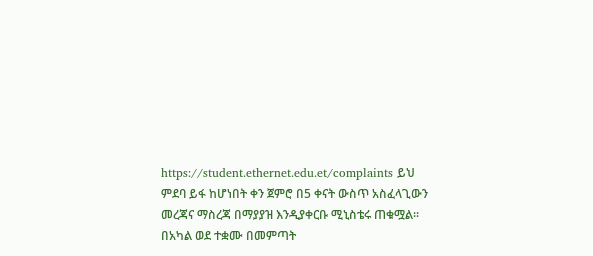https://student.ethernet.edu.et/complaints ይህ ምደባ ይፋ ከሆነበት ቀን ጀምሮ በ5 ቀናት ውስጥ አስፈላጊውን መረጃና ማስረጃ በማያያዝ እንዲያቀርቡ ሚኒስቴሩ ጠቁሟል፡፡
በአካል ወደ ተቋሙ በመምጣት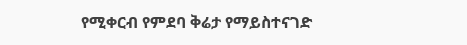የሚቀርብ የምደባ ቅሬታ የማይስተናገድ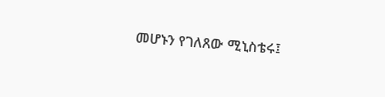መሆኑን የገለጸው ሚኒስቴሩ፤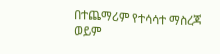በተጨማሪም የተሳሳተ ማስረጃ ወይም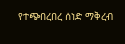የተጭበረበረ ሰነድ ማቅረብ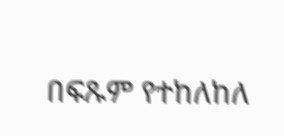በፍጹም የተከለከለ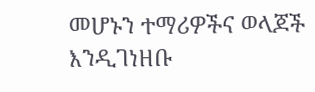መሆኑን ተማሪዎችና ወላጆች እንዲገነዘቡ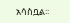አሳስቧል፡፡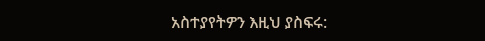አስተያየትዎን እዚህ ያስፍሩ: